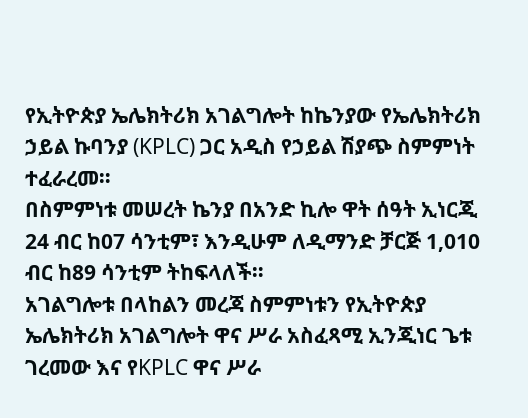የኢትዮጵያ ኤሌክትሪክ አገልግሎት ከኬንያው የኤሌክትሪክ ኃይል ኩባንያ (KPLC) ጋር አዲስ የኃይል ሽያጭ ስምምነት ተፈራረመ።
በስምምነቱ መሠረት ኬንያ በአንድ ኪሎ ዋት ሰዓት ኢነርጂ 24 ብር ከ07 ሳንቲም፣ እንዲሁም ለዲማንድ ቻርጅ 1,010 ብር ከ89 ሳንቲም ትከፍላለች።
አገልግሎቱ በላከልን መረጃ ስምምነቱን የኢትዮጵያ ኤሌክትሪክ አገልግሎት ዋና ሥራ አስፈጻሚ ኢንጂነር ጌቱ ገረመው እና የKPLC ዋና ሥራ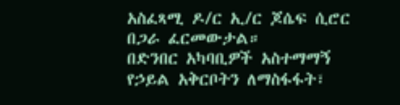አስፈጻሚ ዶ/ር ኢ/ር ጆሴፍ ሲሮር በጋራ ፈርመውታል።
በድንበር አካባቢዎች አስተማማኝ የኃይል አቅርቦትን ለማስፋፋት፣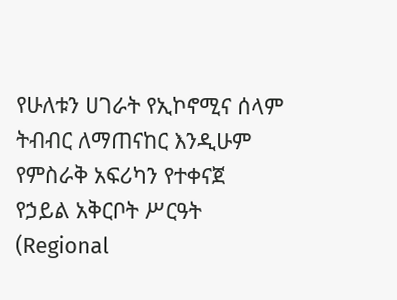የሁለቱን ሀገራት የኢኮኖሚና ሰላም ትብብር ለማጠናከር እንዲሁም የምስራቅ አፍሪካን የተቀናጀ የኃይል አቅርቦት ሥርዓት (Regional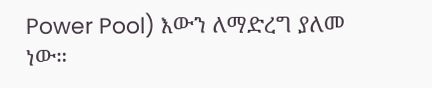Power Pool) እውን ለማድረግ ያለመ ነው።